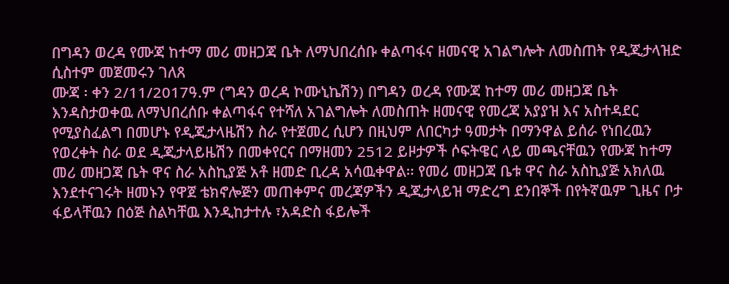በግዳን ወረዳ የሙጃ ከተማ መሪ መዘጋጃ ቤት ለማህበረሰቡ ቀልጣፋና ዘመናዊ አገልግሎት ለመስጠት የዲጂታላዝድ ሲስተም መጀመሩን ገለጸ
ሙጃ ፡ ቀን 2/11/2017ዓ.ም (ግዳን ወረዳ ኮሙኒኬሽን) በግዳን ወረዳ የሙጃ ከተማ መሪ መዘጋጃ ቤት እንዳስታወቀዉ ለማህበረሰቡ ቀልጣፋና የተሻለ አገልግሎት ለመስጠት ዘመናዊ የመረጃ አያያዝ እና አስተዳደር የሚያስፈልግ በመሆኑ የዲጂታላዜሽን ስራ የተጀመረ ሲሆን በዚህም ለበርካታ ዓመታት በማንዋል ይሰራ የነበረዉን የወረቀት ስራ ወደ ዲጂታላይዜሽን በመቀየርና በማዘመን 2512 ይዞታዎች ሶፍትዌር ላይ መጫናቸዉን የሙጃ ከተማ መሪ መዘጋጃ ቤት ዋና ስራ አስኪያጅ አቶ ዘመድ ቢረዳ አሳዉቀዋል፡፡ የመሪ መዘጋጃ ቤቱ ዋና ስራ አስኪያጅ አክለዉ እንደተናገሩት ዘመኑን የዋጀ ቴክኖሎጅን መጠቀምና መረጃዎችን ዲጂታላይዝ ማድረግ ደንበኞች በየትኛዉም ጊዜና ቦታ ፋይላቸዉን በዕጅ ስልካቸዉ እንዲከታተሉ ፣አዳድስ ፋይሎች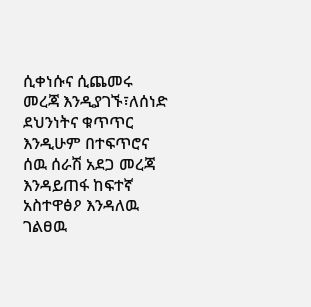ሲቀነሱና ሲጨመሩ መረጃ እንዲያገኙ፣ለሰነድ ደህንነትና ቁጥጥር እንዲሁም በተፍጥሮና ሰዉ ሰራሽ አደጋ መረጃ እንዳይጠፋ ከፍተኛ አስተዋፅዖ እንዳለዉ ገልፀዉ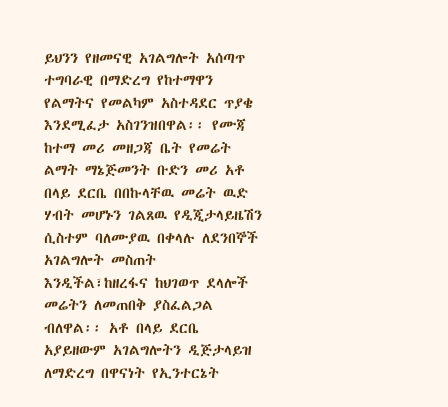ይህንን የዘመናዊ አገልግሎት አሰጣጥ ተግባራዊ በማድረግ የከተማዋን የልማትና የመልካም አስተዳደር ጥያቄ እንደሚፈታ አስገንዝበዋል፡፡ የሙጃ ከተማ መሪ መዘጋጃ ቤት የመሬት ልማት ማኔጅመንት ቡድን መሪ አቶ በላይ ደርቤ በበኩላቸዉ መሬት ዉድ ሃብት መሆኑን ገልጸዉ የዲጂታላይዜሽን ሲስተም ባለሙያዉ በቀላሉ ለደንበኞች አገልግሎት መስጠት እንዲችል፣ከዘረፋና ከህገወጥ ደላሎች መሬትን ለመጠበቅ ያስፈልጋል ብለዋል፡፡ አቶ በላይ ደርቤ አያይዘውም አገልግሎትን ዲጅታላይዝ ለማድረግ በዋናነት የኢንተርኔት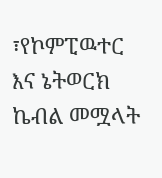፣የኮምፒዉተር እና ኔትወርክ ኬብል መሟላት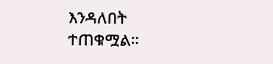እንዳለበት ተጠቁሟል፡፡